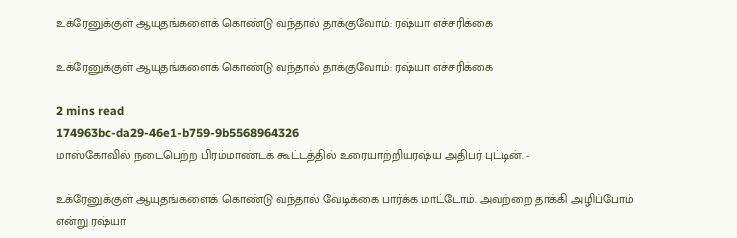உக்ரேனுக்குள் ஆயுதங்களைக் கொண்டு வந்தால் தாக்குவோம்: ரஷ்யா எச்சரிக்கை

உக்ரேனுக்குள் ஆயுதங்களைக் கொண்டு வந்தால் தாக்குவோம்: ரஷ்யா எச்சரிக்கை

2 mins read
174963bc-da29-46e1-b759-9b5568964326
மாஸ்கோவில் நடைபெற்ற பிரம்மாண்டக் கூட்டத்தில் உரையாற்றியரஷ்ய அதிபர் புட்டின். -

உக்ரேனுக்குள் ஆயுதங்களைக் கொண்டு வந்தால் வேடிக்கை பார்க்க மாட்டோம். அவற்றை தாக்கி அழிப்போம் என்று ரஷ்யா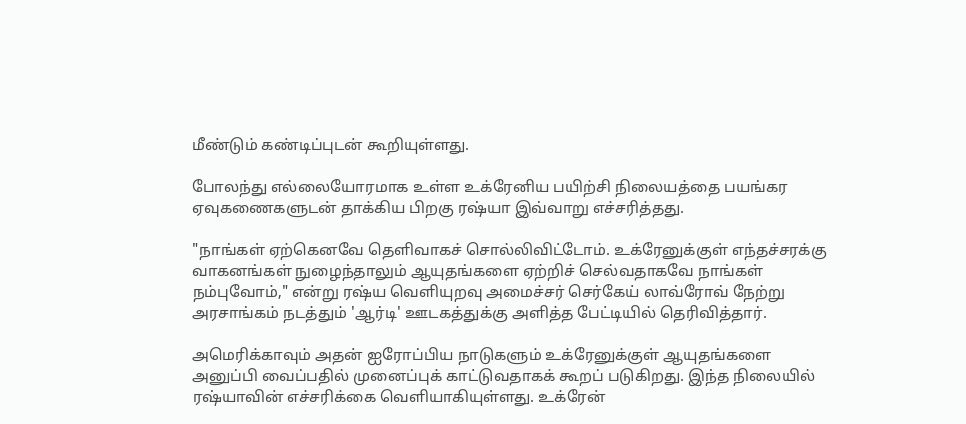மீண்டும் கண்டிப்புடன் கூறியுள்ளது.

போலந்து எல்லையோரமாக உள்ள உக்ரேனிய பயிற்சி நிலையத்தை பயங்கர ஏவுகணைகளுடன் தாக்கிய பிறகு ரஷ்யா இவ்வாறு எச்சரித்தது.

"நாங்கள் ஏற்கெனவே தெளிவாகச் சொல்லிவிட்டோம். உக்ரேனுக்குள் எந்தச்சரக்கு வாகனங்கள் நுழைந்தாலும் ஆயுதங்களை ஏற்றிச் செல்வதாகவே நாங்கள் நம்புவோம்," என்று ரஷ்ய வெளியுறவு அமைச்சர் செர்கேய் லாவ்ரோவ் நேற்று அரசாங்கம் நடத்தும் 'ஆர்டி' ஊடகத்துக்கு அளித்த பேட்டியில் தெரிவித்தார்.

அமெரிக்காவும் அதன் ஐரோப்பிய நாடுகளும் உக்ரேனுக்குள் ஆயுதங்களை அனுப்பி வைப்பதில் முனைப்புக் காட்டுவதாகக் கூறப் படுகிறது. இந்த நிலையில் ரஷ்யாவின் எச்சரிக்கை வெளியாகியுள்ளது. உக்ரேன்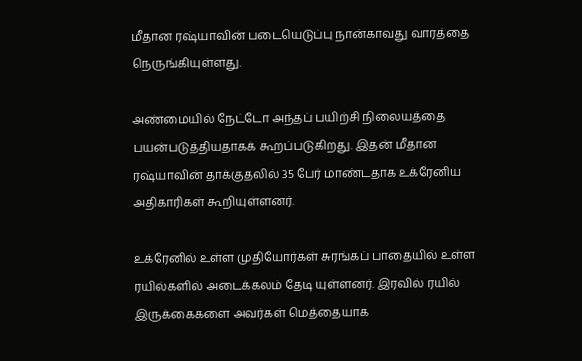மீதான ரஷ்யாவின் படையெடுப்பு நான்காவது வாரத்தை நெருங்கியுள்ளது.

அண்மையில் நேட்டோ அந்தப் பயிற்சி நிலையத்தை பயன்படுத்தியதாகக் கூறப்படுகிறது. இதன் மீதான ரஷ்யாவின் தாக்குதலில் 35 பேர் மாண்டதாக உக்ரேனிய அதிகாரிகள் கூறியுள்ளனர்.

உக்ரேனில் உள்ள முதியோர்கள் சுரங்கப் பாதையில் உள்ள ரயில்களில் அடைக்கலம் தேடி யுள்ளனர். இரவில் ரயில் இருக்கைகளை அவர்கள் மெத்தையாக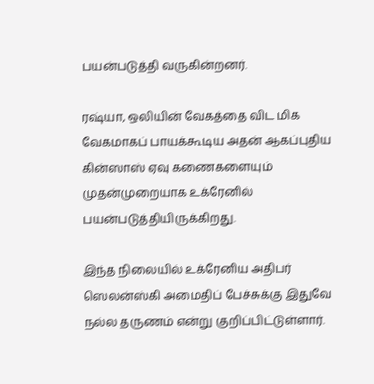பயன்படுத்தி வருகின்றனர்.

ரஷ்யா, ஒலியின் வேகத்தை விட மிக வேகமாகப் பாயக்கூடிய அதன் ஆகப்புதிய கின்ஸாஸ் ஏவு கணைகளையும் முதன்முறையாக உக்ரேனில் பயன்படுத்தியிருக்கிறது.

இந்த நிலையில் உக்ரேனிய அதிபர் ஸெலன்ஸ்கி அமைதிப் பேச்சுக்கு இதுவே நல்ல தருணம் என்று குறிப்பிட்டுள்ளார்.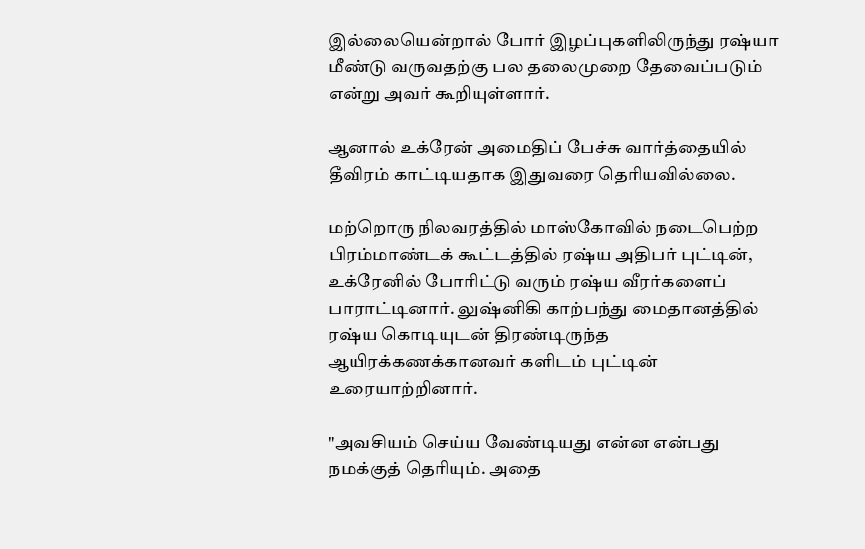இல்லையென்றால் போர் இழப்புகளிலிருந்து ரஷ்யா மீண்டு வருவதற்கு பல தலைமுறை தேவைப்படும் என்று அவர் கூறியுள்ளார்.

ஆனால் உக்ரேன் அமைதிப் பேச்சு வார்த்தையில் தீவிரம் காட்டியதாக இதுவரை தெரியவில்லை.

மற்றொரு நிலவரத்தில் மாஸ்கோவில் நடைபெற்ற பிரம்மாண்டக் கூட்டத்தில் ரஷ்ய அதிபர் புட்டின், உக்ரேனில் போரிட்டு வரும் ரஷ்ய வீரர்களைப் பாராட்டினார். லுஷ்னிகி காற்பந்து மைதானத்தில் ரஷ்ய கொடியுடன் திரண்டிருந்த ஆயிரக்கணக்கானவர் களிடம் புட்டின் உரையாற்றினார்.

"அவசியம் செய்ய வேண்டியது என்ன என்பது நமக்குத் தெரியும். அதை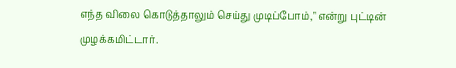எந்த விலை கொடுத்தாலும் செய்து முடிப்போம்," என்று புட்டின் முழக்கமிட்டார்.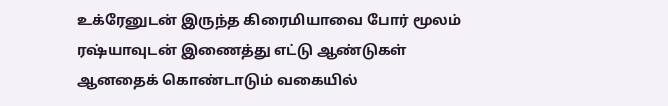உக்ரேனுடன் இருந்த கிரைமியாவை போர் மூலம் ரஷ்யாவுடன் இணைத்து எட்டு ஆண்டுகள் ஆனதைக் கொண்டாடும் வகையில்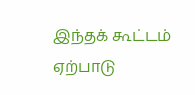இந்தக் கூட்டம் ஏற்பாடு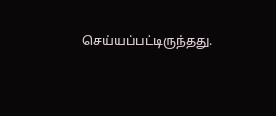செய்யப்பட்டிருந்தது.